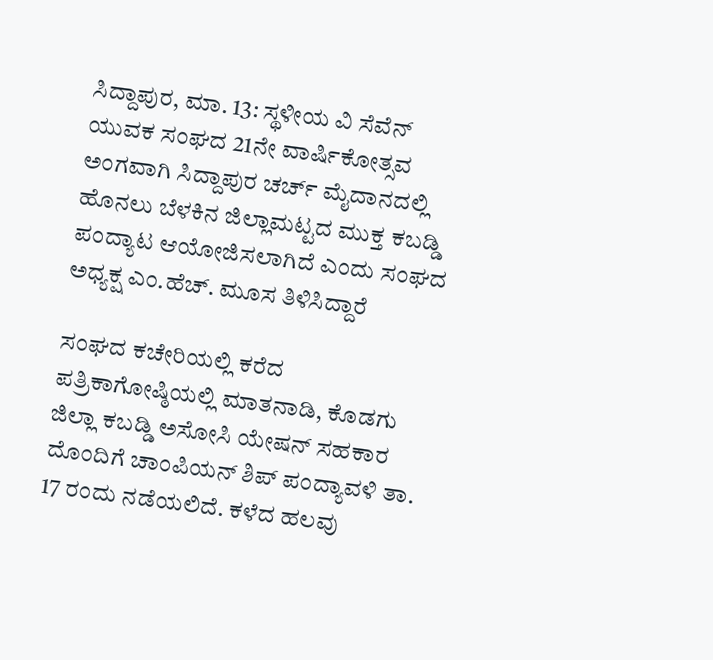ಸಿದ್ದಾಪುರ, ಮಾ. 13: ಸ್ಥಳೀಯ ವಿ ಸೆವೆನ್ ಯುವಕ ಸಂಘದ 21ನೇ ವಾರ್ಷಿಕೋತ್ಸವ ಅಂಗವಾಗಿ ಸಿದ್ದಾಪುರ ಚರ್ಚ್ ಮೈದಾನದಲ್ಲಿ ಹೊನಲು ಬೆಳಕಿನ ಜಿಲ್ಲಾಮಟ್ಟದ ಮುಕ್ತ ಕಬಡ್ಡಿ ಪಂದ್ಯಾಟ ಆಯೋಜಿಸಲಾಗಿದೆ ಎಂದು ಸಂಘದ ಅಧ್ಯಕ್ಷ ಎಂ.ಹೆಚ್. ಮೂಸ ತಿಳಿಸಿದ್ದಾರೆ

ಸಂಘದ ಕಚೇರಿಯಲ್ಲಿ ಕರೆದ ಪತ್ರಿಕಾಗೋಷ್ಠಿಯಲ್ಲಿ ಮಾತನಾಡಿ, ಕೊಡಗು ಜಿಲ್ಲಾ ಕಬಡ್ಡಿ ಅಸೋಸಿ ಯೇಷನ್ ಸಹಕಾರ ದೊಂದಿಗೆ ಚಾಂಪಿಯನ್ ಶಿಪ್ ಪಂದ್ಯಾವಳಿ ತಾ. 17 ರಂದು ನಡೆಯಲಿದೆ. ಕಳೆದ ಹಲವು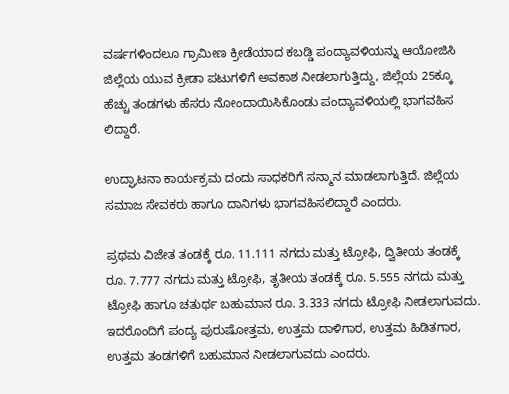ವರ್ಷಗಳಿಂದಲೂ ಗ್ರಾಮೀಣ ಕ್ರೀಡೆಯಾದ ಕಬಡ್ಡಿ ಪಂದ್ಯಾವಳಿಯನ್ನು ಆಯೋಜಿಸಿ ಜಿಲ್ಲೆಯ ಯುವ ಕ್ರೀಡಾ ಪಟುಗಳಿಗೆ ಅವಕಾಶ ನೀಡಲಾಗುತ್ತಿದ್ದು, ಜಿಲ್ಲೆಯ 25ಕ್ಕೂ ಹೆಚ್ಚು ತಂಡಗಳು ಹೆಸರು ನೋಂದಾಯಿಸಿಕೊಂಡು ಪಂದ್ಯಾವಳಿಯಲ್ಲಿ ಭಾಗವಹಿಸ ಲಿದ್ದಾರೆ.

ಉದ್ಘಾಟನಾ ಕಾರ್ಯಕ್ರಮ ದಂದು ಸಾಧಕರಿಗೆ ಸನ್ಮಾನ ಮಾಡಲಾಗುತ್ತಿದೆ. ಜಿಲ್ಲೆಯ ಸಮಾಜ ಸೇವಕರು ಹಾಗೂ ದಾನಿಗಳು ಭಾಗವಹಿಸಲಿದ್ದಾರೆ ಎಂದರು.

ಪ್ರಥಮ ವಿಜೇತ ತಂಡಕ್ಕೆ ರೂ. 11.111 ನಗದು ಮತ್ತು ಟ್ರೋಫಿ, ದ್ವಿತೀಯ ತಂಡಕ್ಕೆ ರೂ. 7.777 ನಗದು ಮತ್ತು ಟ್ರೋಫಿ, ತೃತೀಯ ತಂಡಕ್ಕೆ ರೂ. 5.555 ನಗದು ಮತ್ತು ಟ್ರೋಫಿ ಹಾಗೂ ಚತುರ್ಥ ಬಹುಮಾನ ರೂ. 3.333 ನಗದು ಟ್ರೋಫಿ ನೀಡಲಾಗುವದು. ಇದರೊಂದಿಗೆ ಪಂದ್ಯ ಪುರುಷೋತ್ತಮ, ಉತ್ತಮ ದಾಳಿಗಾರ, ಉತ್ತಮ ಹಿಡಿತಗಾರ, ಉತ್ತಮ ತಂಡಗಳಿಗೆ ಬಹುಮಾನ ನೀಡಲಾಗುವದು ಎಂದರು.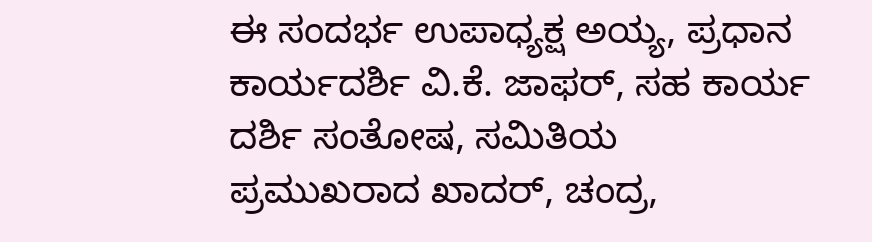ಈ ಸಂದರ್ಭ ಉಪಾಧ್ಯಕ್ಷ ಅಯ್ಯ, ಪ್ರಧಾನ ಕಾರ್ಯದರ್ಶಿ ವಿ.ಕೆ. ಜಾಫರ್, ಸಹ ಕಾರ್ಯ ದರ್ಶಿ ಸಂತೋಷ, ಸಮಿತಿಯ ಪ್ರಮುಖರಾದ ಖಾದರ್, ಚಂದ್ರ,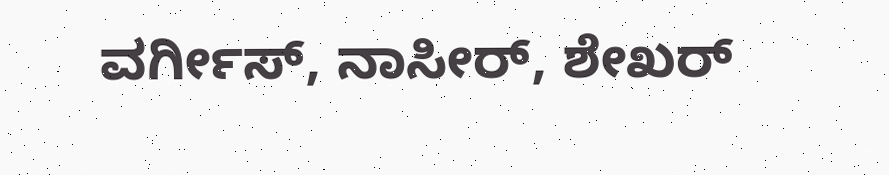ವರ್ಗೀಸ್, ನಾಸೀರ್, ಶೇಖರ್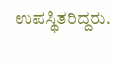ಉಪಸ್ಥಿತರಿದ್ದರು.